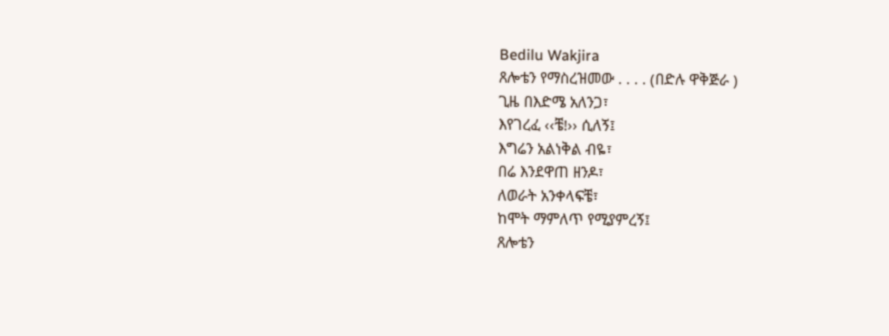Bedilu Wakjira
ጸሎቴን የማስረዝመው . . . . (በድሉ ዋቅጅራ )
ጊዜ በእድሜ አለንጋ፣
እየገረፈ ‹‹ቼ!›› ሲለኝ፤
እግሬን አልነቅል ብዬ፣
በሬ እንደዋጠ ዘንዶ፣
ለወራት አንቀላፍቼ፣
ከሞት ማምለጥ የሚያምረኝ፤
ጸሎቴን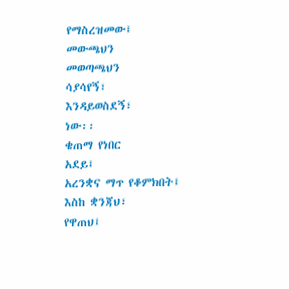የማስረዝመው፤
መውጫህን
መወጣጫህን
ሳያሳየኝ፣
እንዳይወስደኝ፣
ነው፡፡
ቄጠማ የነበር
አደይ፤
አረንቋና ማጥ የቆምክበት፤
እስከ ቋንጃህ፣
የዋጠህ፤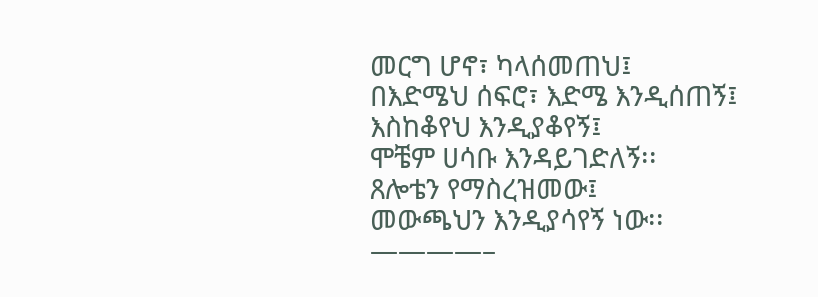መርግ ሆኖ፣ ካላሰመጠህ፤
በእድሜህ ሰፍሮ፣ እድሜ እንዲሰጠኝ፤
እስከቆየህ እንዲያቆየኝ፤
ሞቼም ሀሳቡ እንዳይገድለኝ፡፡
ጸሎቴን የማስረዝመው፤
መውጫህን እንዲያሳየኝ ነው፡፡
————–